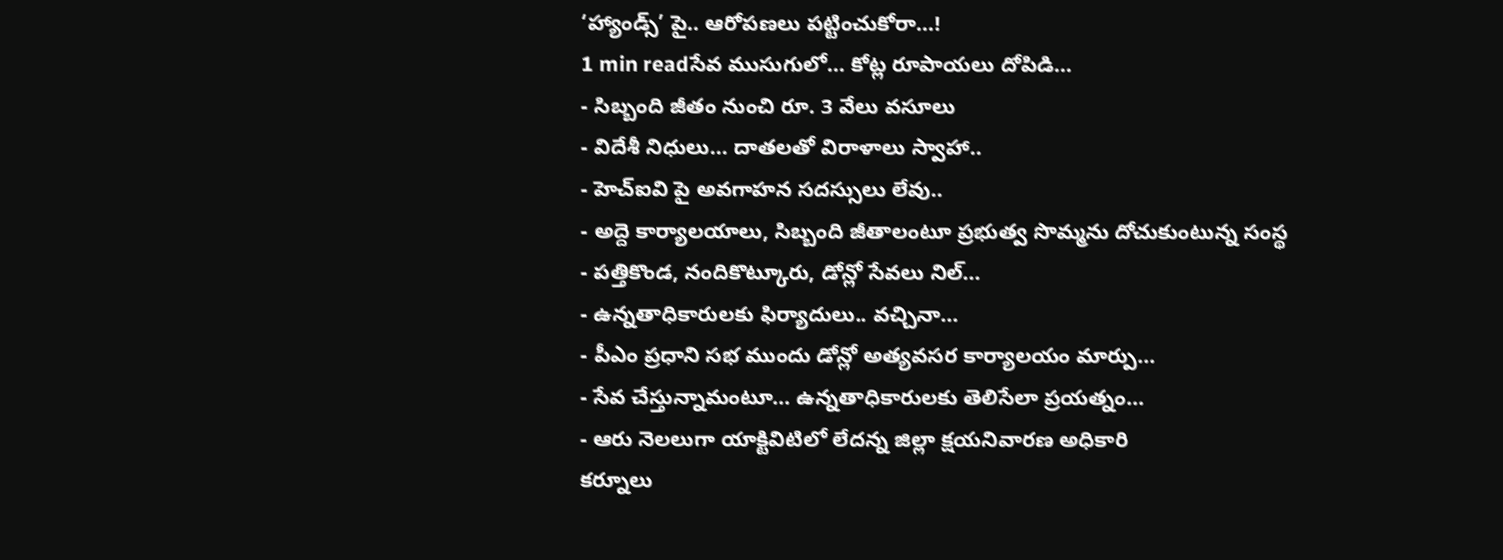‘హ్యాండ్స్’ పై.. ఆరోపణలు పట్టించుకోరా…!
1 min readసేవ ముసుగులో… కోట్ల రూపాయలు దోపిడి…
- సిబ్బంది జీతం నుంచి రూ. 3 వేలు వసూలు
- విదేశీ నిధులు… దాతలతో విరాళాలు స్వాహా..
- హెచ్ఐవి పై అవగాహన సదస్సులు లేవు..
- అద్దె కార్యాలయాలు, సిబ్బంది జీతాలంటూ ప్రభుత్వ సొమ్మను దోచుకుంటున్న సంస్థ
- పత్తికొండ, నందికొట్కూరు, డోన్లో సేవలు నిల్…
- ఉన్నతాధికారులకు ఫిర్యాదులు.. వచ్చినా…
- పీఎం ప్రధాని సభ ముందు డోన్లో అత్యవసర కార్యాలయం మార్పు…
- సేవ చేస్తున్నామంటూ… ఉన్నతాధికారులకు తెలిసేలా ప్రయత్నం…
- ఆరు నెలలుగా యాక్టివిటిలో లేదన్న జిల్లా క్షయనివారణ అధికారి
కర్నూలు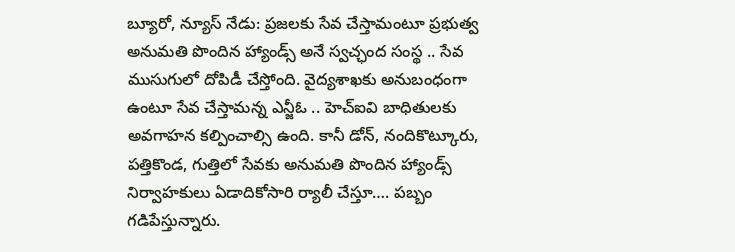బ్యూరో, న్యూస్ నేడు: ప్రజలకు సేవ చేస్తామంటూ ప్రభుత్వ అనుమతి పొందిన హ్యాండ్స్ అనే స్వచ్ఛంద సంస్థ .. సేవ ముసుగులో దోపిడీ చేస్తోంది. వైద్యశాఖకు అనుబంధంగా ఉంటూ సేవ చేస్తామన్న ఎన్జీఓ .. హెచ్ఐవి బాధితులకు అవగాహన కల్పించాల్సి ఉంది. కానీ డోన్, నందికొట్కూరు, పత్తికొండ, గుత్తిలో సేవకు అనుమతి పొందిన హ్యాండ్స్ నిర్వాహకులు ఏడాదికోసారి ర్యాలీ చేస్తూ…. పబ్బం గడిపేస్తున్నారు.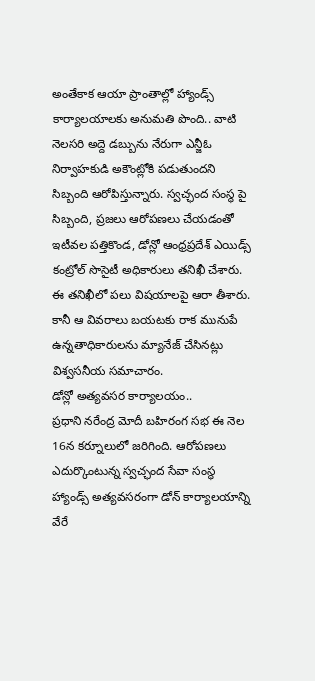అంతేకాక ఆయా ప్రాంతాల్లో హ్యాండ్స్ కార్యాలయాలకు అనుమతి పొంది.. వాటి నెలసరి అద్దె డబ్బును నేరుగా ఎన్జీఓ నిర్వాహకుడి అకౌంట్లోకి పడుతుందని సిబ్బంది ఆరోపిస్తున్నారు. స్వచ్ఛంద సంస్థ పై సిబ్బంది, ప్రజలు ఆరోపణలు చేయడంతో ఇటీవల పత్తికొండ, డోన్లో ఆంధ్రప్రదేశ్ ఎయిడ్స్ కంట్రోల్ సొసైటీ అధికారులు తనిఖీ చేశారు. ఈ తనిఖీలో పలు విషయాలపై ఆరా తీశారు. కానీ ఆ వివరాలు బయటకు రాక మునుపే ఉన్నతాధికారులను మ్యానేజ్ చేసినట్లు విశ్వసనీయ సమాచారం.
డోన్లో అత్యవసర కార్యాలయం..
ప్రధాని నరేంద్ర మోదీ బహిరంగ సభ ఈ నెల 16న కర్నూలులో జరిగింది. ఆరోపణలు ఎదుర్కొంటున్న స్వచ్ఛంద సేవా సంస్థ హ్యాండ్స్ అత్యవసరంగా డోన్ కార్యాలయాన్ని వేరే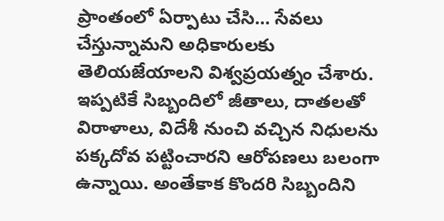ప్రాంతంలో ఏర్పాటు చేసి… సేవలు చేస్తున్నామని అధికారులకు తెలియజేయాలని విశ్వప్రయత్నం చేశారు. ఇప్పటికే సిబ్బందిలో జీతాలు, దాతలతో విరాళాలు, విదేశీ నుంచి వచ్చిన నిధులను పక్కదోవ పట్టించారని ఆరోపణలు బలంగా ఉన్నాయి. అంతేకాక కొందరి సిబ్బందిని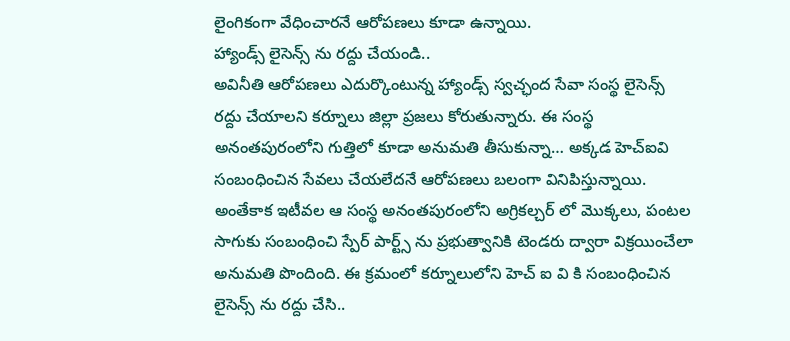లైంగికంగా వేధించారనే ఆరోపణలు కూడా ఉన్నాయి.
హ్యాండ్స్ లైసెన్స్ ను రద్దు చేయండి..
అవినీతి ఆరోపణలు ఎదుర్కొంటున్న హ్యాండ్స్ స్వచ్ఛంద సేవా సంస్థ లైసెన్స్ రద్దు చేయాలని కర్నూలు జిల్లా ప్రజలు కోరుతున్నారు. ఈ సంస్థ అనంతపురంలోని గుత్తిలో కూడా అనుమతి తీసుకున్నా… అక్కడ హెచ్ఐవి సంబంధించిన సేవలు చేయలేదనే ఆరోపణలు బలంగా వినిపిస్తున్నాయి. అంతేకాక ఇటీవల ఆ సంస్థ అనంతపురంలోని అగ్రికల్చర్ లో మొక్కలు, పంటల సాగుకు సంబంధించి స్పేర్ పార్ట్స్ ను ప్రభుత్వానికి టెండరు ద్వారా విక్రయించేలా అనుమతి పొందింది. ఈ క్రమంలో కర్నూలులోని హెచ్ ఐ వి కి సంబంధించిన లైసెన్స్ ను రద్దు చేసి..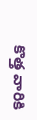కొత్త వారికి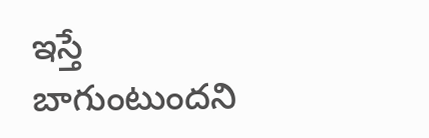ఇస్తే బాగుంటుందని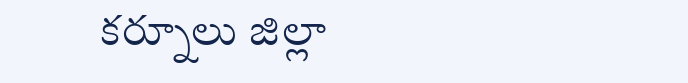కర్నూలు జిల్లా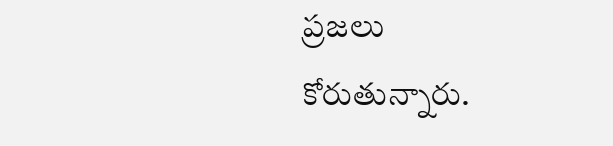ప్రజలు కోరుతున్నారు.